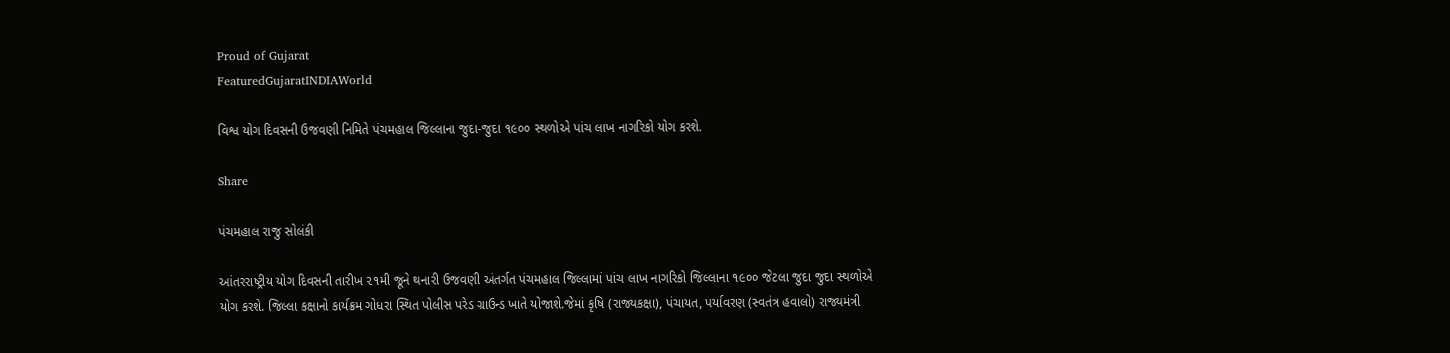Proud of Gujarat
FeaturedGujaratINDIAWorld

વિશ્વ યોગ દિવસની ઉજવણી નિમિતે પંચમહાલ જિલ્લાના જુદા-જુદા ૧૯૦૦ સ્થળોએ પાંચ લાખ નાગરિકો યોગ કરશે.

Share

પંચમહાલ રાજુ સોલંકી

આંતરરાષ્ટ્રીય યોગ દિવસની તારીખ ૨૧મી જૂને થનારી ઉજવણી અંતર્ગત પંચમહાલ જિલ્લામાં પાંચ લાખ નાગરિકો જિલ્લાના ૧૯૦૦ જેટલા જુદા જુદા સ્થળોએ યોગ કરશે. જિલ્લા કક્ષાનો કાર્યક્રમ ગોધરા સ્થિત પોલીસ પરેડ ગ્રાઉન્ડ ખાતે યોજાશે.જેમાં કૃષિ (રાજ્યકક્ષા), પંચાયત, પર્યાવરણ (સ્વતંત્ર હવાલો) રાજ્યમંત્રી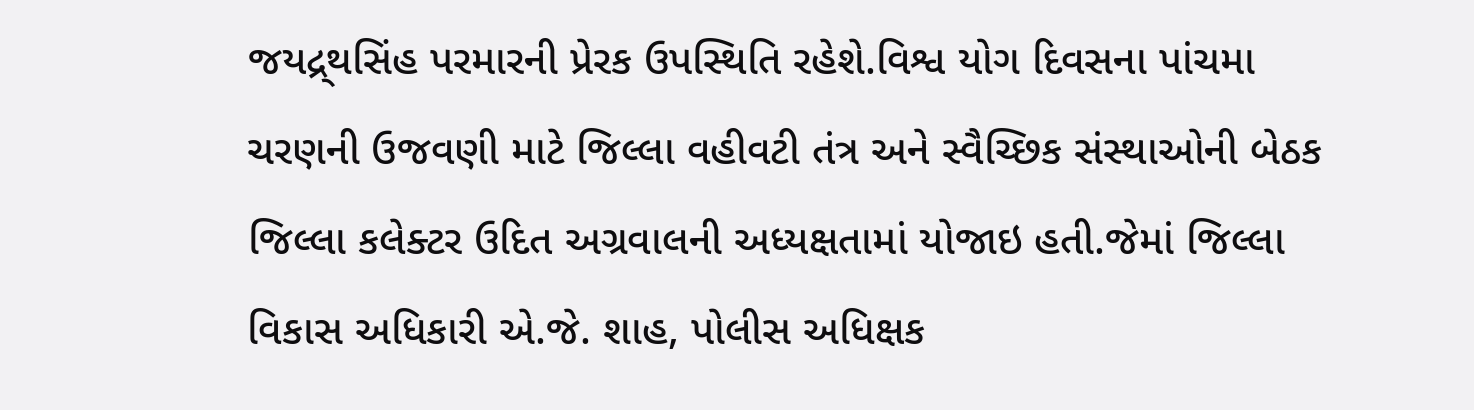જયદ્ર્થસિંહ પરમારની પ્રેરક ઉપસ્થિતિ રહેશે.વિશ્વ યોગ દિવસના પાંચમા ચરણની ઉજવણી માટે જિલ્લા વહીવટી તંત્ર અને સ્વૈચ્છિક સંસ્થાઓની બેઠક જિલ્લા કલેક્ટર ઉદિત અગ્રવાલની અધ્યક્ષતામાં યોજાઇ હતી.જેમાં જિલ્લા વિકાસ અધિકારી એ.જે. શાહ, પોલીસ અધિક્ષક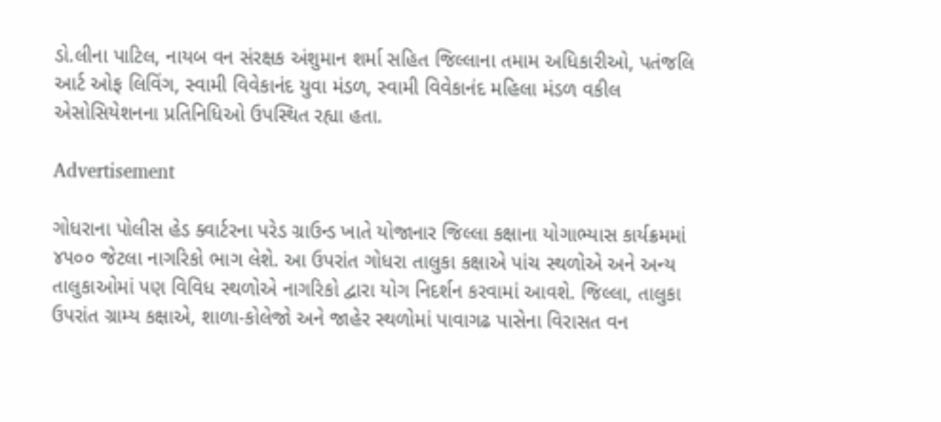ડો.લીના પાટિલ, નાયબ વન સંરક્ષક અંશુમાન શર્મા સહિત જિલ્લાના તમામ અધિકારીઓ, પતંજલિ આર્ટ ઓફ લિવિંગ, સ્વામી વિવેકાનંદ યુવા મંડળ, સ્વામી વિવેકાનંદ મહિલા મંડળ વકીલ એસોસિયેશનના પ્રતિનિધિઓ ઉપસ્થિત રહ્યા હતા.

Advertisement

ગોધરાના પોલીસ હેડ ક્વાર્ટરના પરેડ ગ્રાઉન્ડ ખાતે યોજાનાર જિલ્લા કક્ષાના યોગાભ્યાસ કાર્યક્રમમાં ૪૫૦૦ જેટલા નાગરિકો ભાગ લેશે. આ ઉપરાંત ગોધરા તાલુકા કક્ષાએ પાંચ સ્થળોએ અને અન્ય તાલુકાઓમાં પણ વિવિધ સ્થળોએ નાગરિકો દ્વારા યોગ નિદર્શન કરવામાં આવશે. જિલ્લા, તાલુકા ઉપરાંત ગ્રામ્ય કક્ષાએ, શાળા-કોલેજો અને જાહેર સ્થળોમાં પાવાગઢ પાસેના વિરાસત વન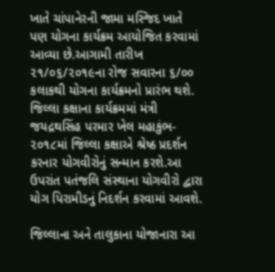ખાતે ચાંપાનેરની જામા મસ્જિદ ખાતે પણ યોગના કાર્યક્રમ આયોજિત કરવામાં આવ્યા છે.આગામી તારીખ ૨૧/૦૬/૨૦૧૯ના રોજ સવારના ૬/૦૦ કલાકથી યોગના કાર્યક્રમનો પ્રારંભ થશે. જિલ્લા કક્ષાના કાર્યક્રમમાં મંત્રી જયદ્રથસિંહ પરમાર ખેલ મહાકુંભ- ૨૦૧૮માં જિલ્લા કક્ષાએ શ્રેષ્ઠ પ્રદર્શન કરનાર યોગવીરોનું સન્માન કરશે.આ ઉપરાંત પતંજલિ સંસ્થાના યોગવીરો દ્વારા યોગ પિરામીડનું નિદર્શન કરવામાં આવશે.

જિલ્લાના અને તાલુકાના યોજાનારા આ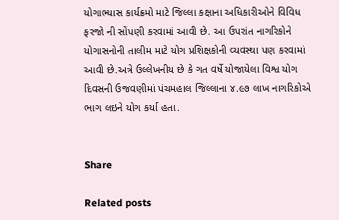યોગાભ્યાસ કાર્યક્રમો માટે જિલ્લા કક્ષાના અધિકારીઓને વિવિધ ફરજો ની સોંપણી કરવામાં આવી છે. આ ઉપરાંત નાગરિકોને યોગાસનોની તાલીમ માટે યોગ પ્રશિક્ષકોની વ્યવસ્થા પણ કરવામાં આવી છે.અત્રે ઉલ્લેખનીય છે કે ગત વર્ષે યોજાયેલા વિશ્વ યોગ દિવસની ઉજવણીમાં પંચમહાલ જિલ્લાના ૪.૯૭ લાખ નાગરિકોએ ભાગ લઇને યોગ કર્યા હતા.


Share

Related posts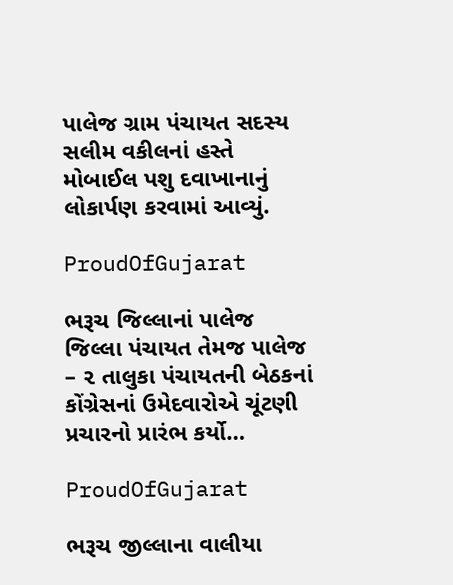પાલેજ ગ્રામ પંચાયત સદસ્ય સલીમ વકીલનાં હસ્તે મોબાઈલ પશુ દવાખાનાનું લોકાર્પણ કરવામાં આવ્યું.

ProudOfGujarat

ભરૂચ જિલ્લાનાં પાલેજ જિલ્લા પંચાયત તેમજ પાલેજ – ૨ તાલુકા પંચાયતની બેઠકનાં કોંગ્રેસનાં ઉમેદવારોએ ચૂંટણી પ્રચારનો પ્રારંભ કર્યો…

ProudOfGujarat

ભરૂચ જીલ્લાના વાલીયા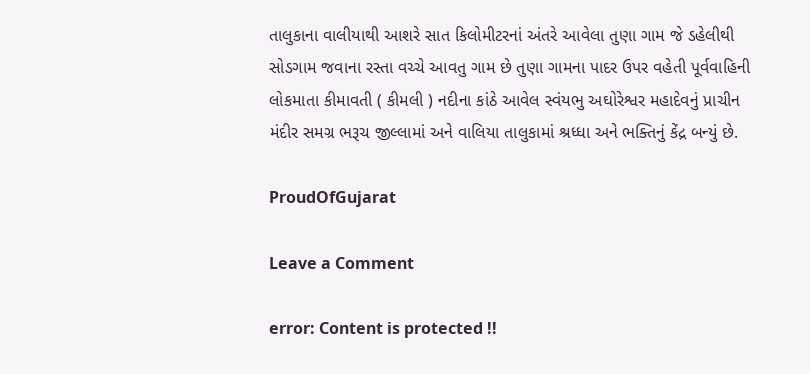તાલુકાના વાલીયાથી આશરે સાત કિલોમીટરનાં અંતરે આવેલા તુણા ગામ જે ડહેલીથી સોડગામ જવાના રસ્તા વચ્ચે આવતુ ગામ છે તુણા ગામના પાદર ઉપર વહેતી પૂર્વવાહિની લોકમાતા કીમાવતી ( કીમલી ) નદીના કાંઠે આવેલ સ્વંયભુ અઘોરેશ્વર મહાદેવનું પ્રાચીન મંદીર સમગ્ર ભરૂચ જીલ્લામાં અને વાલિયા તાલુકામાં શ્રધ્ધા અને ભક્તિનું કેંદ્ર બન્યું છે.

ProudOfGujarat

Leave a Comment

error: Content is protected !!